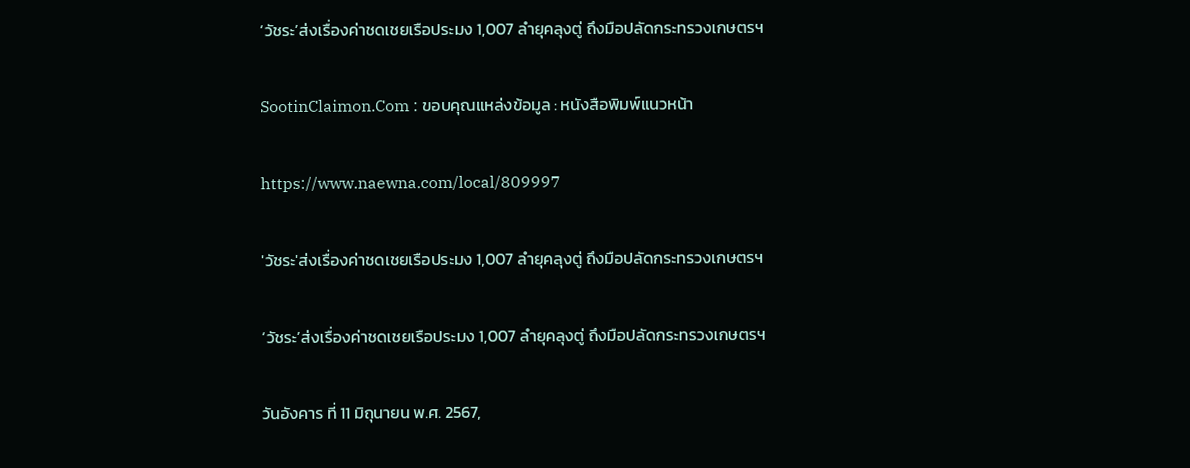‘วัชระ’ส่งเรื่องค่าชดเชยเรือประมง 1,007 ลำยุคลุงตู่ ถึงมือปลัดกระทรวงเกษตรฯ

SootinClaimon.Com : ขอบคุณแหล่งข้อมูล : หนังสือพิมพ์แนวหน้า

https://www.naewna.com/local/809997

'วัชระ'ส่งเรื่องค่าชดเชยเรือประมง 1,007 ลำยุคลุงตู่ ถึงมือปลัดกระทรวงเกษตรฯ

‘วัชระ’ส่งเรื่องค่าชดเชยเรือประมง 1,007 ลำยุคลุงตู่ ถึงมือปลัดกระทรวงเกษตรฯ

วันอังคาร ที่ 11 มิถุนายน พ.ศ. 2567,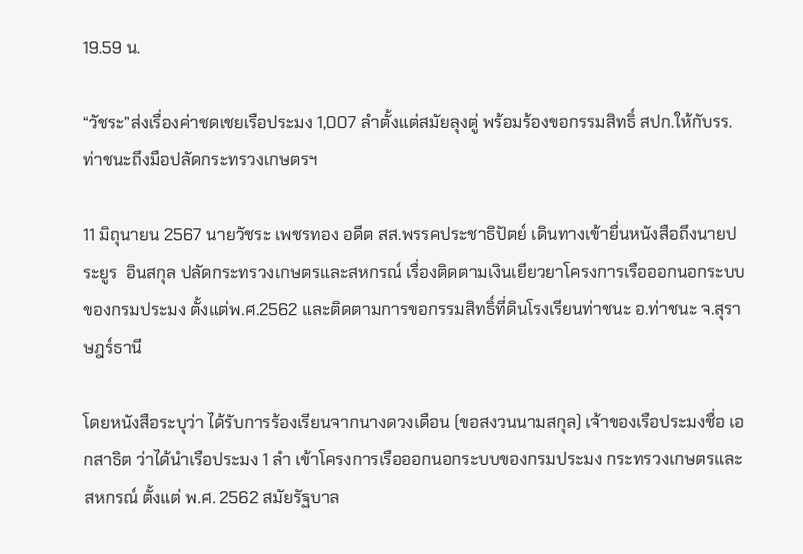19.59 น.

“วัชระ”ส่งเรื่องค่าชดเชยเรือประมง 1,007 ลำตั้งแต่สมัยลุงตู่ พร้อมร้องขอกรรมสิทธิ์ สปก.ให้กับรร.ท่าชนะถึงมือปลัดกระทรวงเกษตรฯ

11 มิถุนายน 2567 นายวัชระ เพชรทอง อดีต สส.พรรคประชาธิปัตย์ เดินทางเข้ายื่นหนังสือถึงนายประยูร  อินสกุล ปลัดกระทรวงเกษตรและสหกรณ์ เรื่องติดตามเงินเยียวยาโครงการเรือออกนอกระบบของกรมประมง ตั้งแต่พ.ศ.2562 และติดตามการขอกรรมสิทธิ์ที่ดินโรงเรียนท่าชนะ อ.ท่าชนะ จ.สุราษฎร์ธานี

โดยหนังสือระบุว่า ได้รับการร้องเรียนจากนางดวงเดือน (ขอสงวนนามสกุล) เจ้าของเรือประมงชื่อ เอกสาธิต ว่าได้นำเรือประมง 1 ลำ เข้าโครงการเรือออกนอกระบบของกรมประมง กระทรวงเกษตรและสหกรณ์ ตั้งแต่ พ.ศ. 2562 สมัยรัฐบาล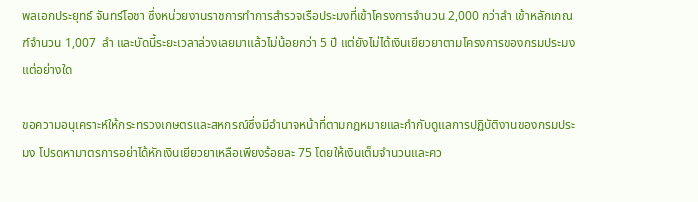พลเอกประยุทธ์ จันทร์โอชา ซึ่งหน่วยงานราชการทำการสำรวจเรือประมงที่เข้าโครงการจำนวน 2,000 กว่าลำ เข้าหลักเกณฑ์จำนวน 1,007  ลำ และบัดนี้ระยะเวลาล่วงเลยมาแล้วไม่น้อยกว่า 5 ปี แต่ยังไม่ได้เงินเยียวยาตามโครงการของกรมประมงแต่อย่างใด

ขอความอนุเคราะห์ให้กระทรวงเกษตรและสหกรณ์ซึ่งมีอำนาจหน้าที่ตามกฎหมายและกำกับดูแลการปฏิบัติงานของกรมประมง โปรดหามาตรการอย่าได้หักเงินเยียวยาเหลือเพียงร้อยละ 75 โดยให้เงินเต็มจำนวนและคว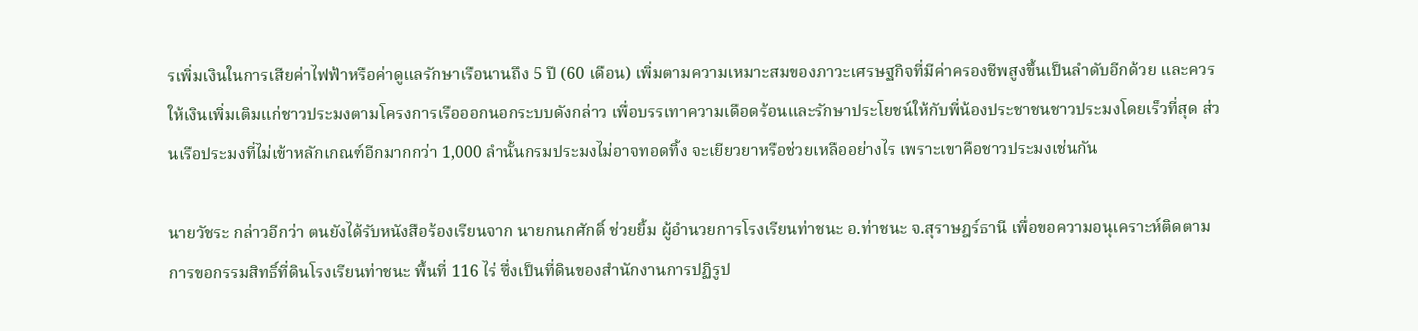รเพิ่มเงินในการเสียค่าไฟฟ้าหรือค่าดูแลรักษาเรือนานถึง 5 ปี (60 เดือน) เพิ่มตามความเหมาะสมของภาวะเศรษฐกิจที่มีค่าครองชีพสูงขึ้นเป็นลำดับอีกด้วย และควรให้เงินเพิ่มเติมแก่ชาวประมงตามโครงการเรือออกนอกระบบดังกล่าว เพื่อบรรเทาความเดือดร้อนและรักษาประโยชน์ให้กับพี่น้องประชาชนชาวประมงโดยเร็วที่สุด ส่วนเรือประมงที่ไม่เข้าหลักเกณฑ์อีกมากกว่า 1,000 ลำนั้นกรมประมงไม่อาจทอดทิ้ง จะเยียวยาหรือช่วยเหลืออย่างไร เพราะเขาคือชาวประมงเช่นกัน

นายวัชระ กล่าวอีกว่า ตนยังได้รับหนังสือร้องเรียนจาก นายกนกศักดิ์ ช่วยยิ้ม ผู้อำนวยการโรงเรียนท่าชนะ อ.ท่าชนะ จ.สุราษฎร์ธานี เพื่อขอความอนุเคราะห์ติดตามการขอกรรมสิทธิ์ที่ดินโรงเรียนท่าชนะ พื้นที่ 116 ไร่ ซึ่งเป็นที่ดินของสำนักงานการปฏิรูป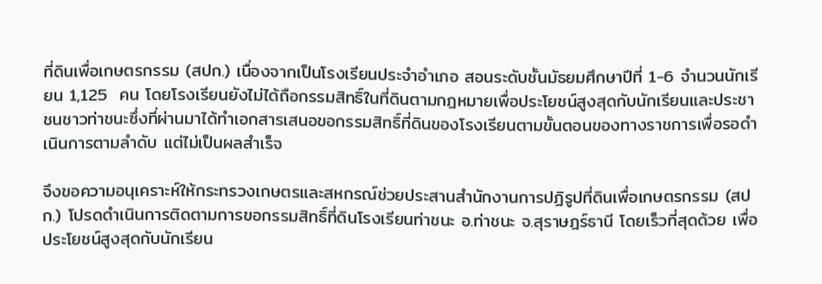ที่ดินเพื่อเกษตรกรรม (สปก.) เนื่องจากเป็นโรงเรียนประจำอำเภอ สอนระดับชั้นมัธยมศึกษาปีที่ 1-6 จำนวนนักเรียน 1,125  คน โดยโรงเรียนยังไม่ได้ถือกรรมสิทธิ์ในที่ดินตามกฎหมายเพื่อประโยชน์สูงสุดกับนักเรียนและประชาชนชาวท่าชนะซึ่งที่ผ่านมาได้ทำเอกสารเสนอขอกรรมสิทธิ์ที่ดินของโรงเรียนตามขั้นตอนของทางราชการเพื่อรอดำเนินการตามลำดับ แต่ไม่เป็นผลสำเร็จ

จึงขอความอนุเคราะห์ให้กระทรวงเกษตรและสหกรณ์ช่วยประสานสำนักงานการปฏิรูปที่ดินเพื่อเกษตรกรรม (สปก.) โปรดดำเนินการติดตามการขอกรรมสิทธิ์ที่ดินโรงเรียนท่าชนะ อ.ท่าชนะ จ.สุราษฎร์ธานี โดยเร็วที่สุดด้วย เพื่อประโยชน์สูงสุดกับนักเรียน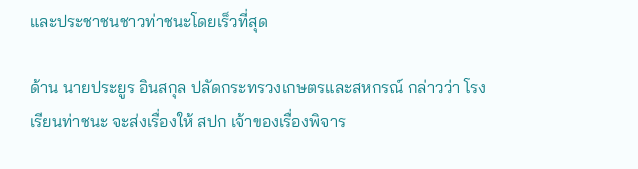และประชาชนชาวท่าชนะโดยเร็วที่สุด

ด้าน นายประยูร อินสกุล ปลัดกระทรวงเกษตรและสหกรณ์ กล่าวว่า โรงเรียนท่าชนะ จะส่งเรื่องให้ สปก เจ้าของเรื่องพิจาร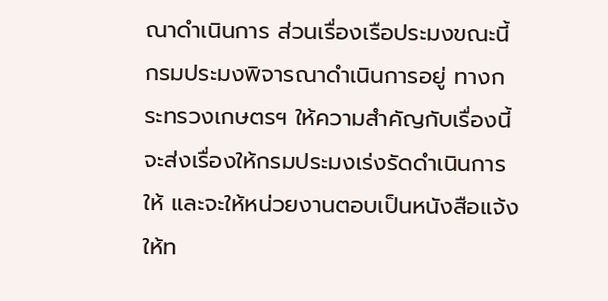ณาดำเนินการ ส่วนเรื่องเรือประมงขณะนี้กรมประมงพิจารณาดำเนินการอยู่ ทางกระทรวงเกษตรฯ ให้ความสำคัญกับเรื่องนี้จะส่งเรื่องให้กรมประมงเร่งรัดดำเนินการให้ และจะให้หน่วยงานตอบเป็นหนังสือแจ้งให้ท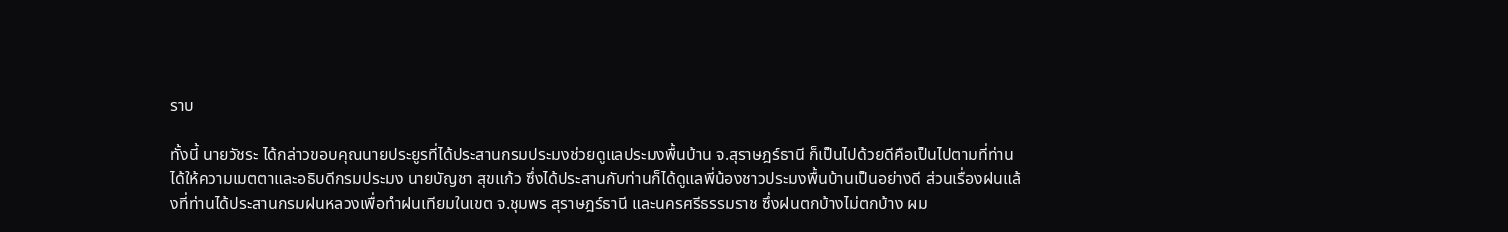ราบ

ทั้งนี้ นายวัชระ ได้กล่าวขอบคุณนายประยูรที่ได้ประสานกรมประมงช่วยดูแลประมงพื้นบ้าน จ.สุราษฎร์ธานี ก็เป็นไปด้วยดีคือเป็นไปตามที่ท่านได้ให้ความเมตตาและอธิบดีกรมประมง นายบัญชา สุขแก้ว ซึ่งได้ประสานกับท่านก็ได้ดูแลพี่น้องชาวประมงพื้นบ้านเป็นอย่างดี ส่วนเรื่องฝนแล้งที่ท่านได้ประสานกรมฝนหลวงเพื่อทำฝนเทียมในเขต จ.ชุมพร สุราษฎร์ธานี และนครศรีธรรมราช ซึ่งฝนตกบ้างไม่ตกบ้าง ผม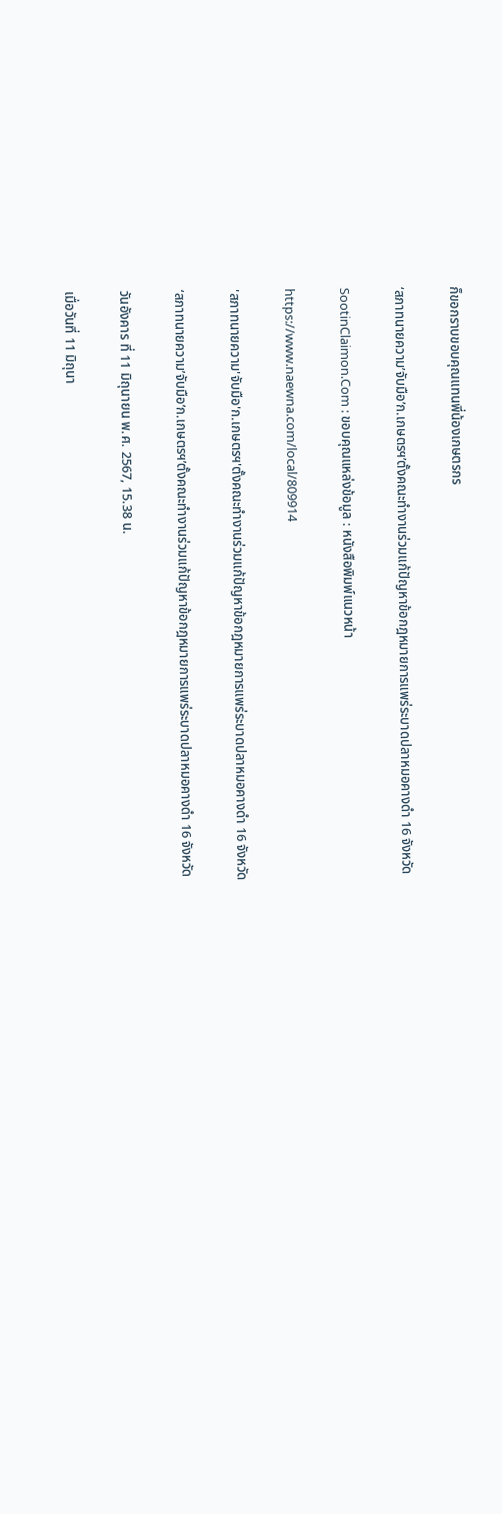ก็ขอกราบขอบคุณแทนพี่น้องเกษตรกร

‘สภาทนายความ’จับมือ’ก.เกษตรฯ’ตั้งคณะทำงานร่วมแก้ปัญหาข้อกฎหมายการแพร่ระบาดปลาหมอคางดำ 16 จังหวัด

SootinClaimon.Com : ขอบคุณแหล่งข้อมูล : หนังสือพิมพ์แนวหน้า

https://www.naewna.com/local/809914

'สภาทนายความ'จับมือ'ก.เกษตรฯ'ตั้งคณะทำงานร่วมแก้ปัญหาข้อกฎหมายการแพร่ระบาดปลาหมอคางดำ 16 จังหวัด

‘สภาทนายความ’จับมือ’ก.เกษตรฯ’ตั้งคณะทำงานร่วมแก้ปัญหาข้อกฎหมายการแพร่ระบาดปลาหมอคางดำ 16 จังหวัด

วันอังคาร ที่ 11 มิถุนายน พ.ศ. 2567, 15.38 น.

เมื่อวันที่ 11 มิถุนา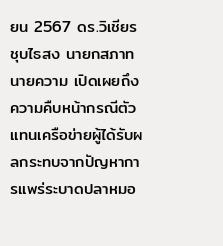ยน 2567 ดร.วิเชียร ชุบไธสง นายกสภาทนายความ เปิดเผยถึงความคืบหน้ากรณีตัวแทนเครือข่ายผู้ได้รับผลกระทบจากปัญหาการแพร่ระบาดปลาหมอ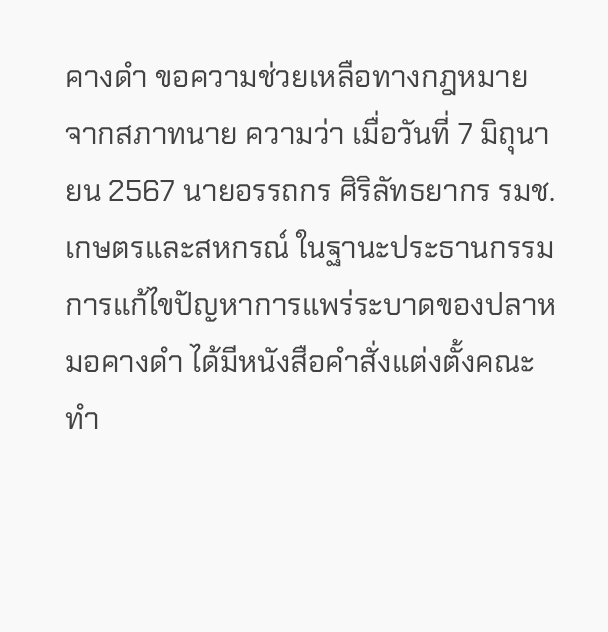คางดำ ขอความช่วยเหลือทางกฎหมายจากสภาทนาย ความว่า เมื่อวันที่ 7 มิถุนายน 2567 นายอรรถกร ศิริลัทธยากร รมช.เกษตรและสหกรณ์ ในฐานะประธานกรรมการแก้ไขปัญหาการแพร่ระบาดของปลาหมอคางดำ ได้มีหนังสือคำสั่งแต่งตั้งคณะทำ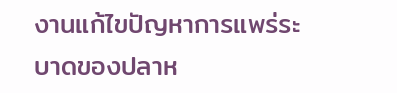งานแก้ไขปัญหาการแพร่ระบาดของปลาห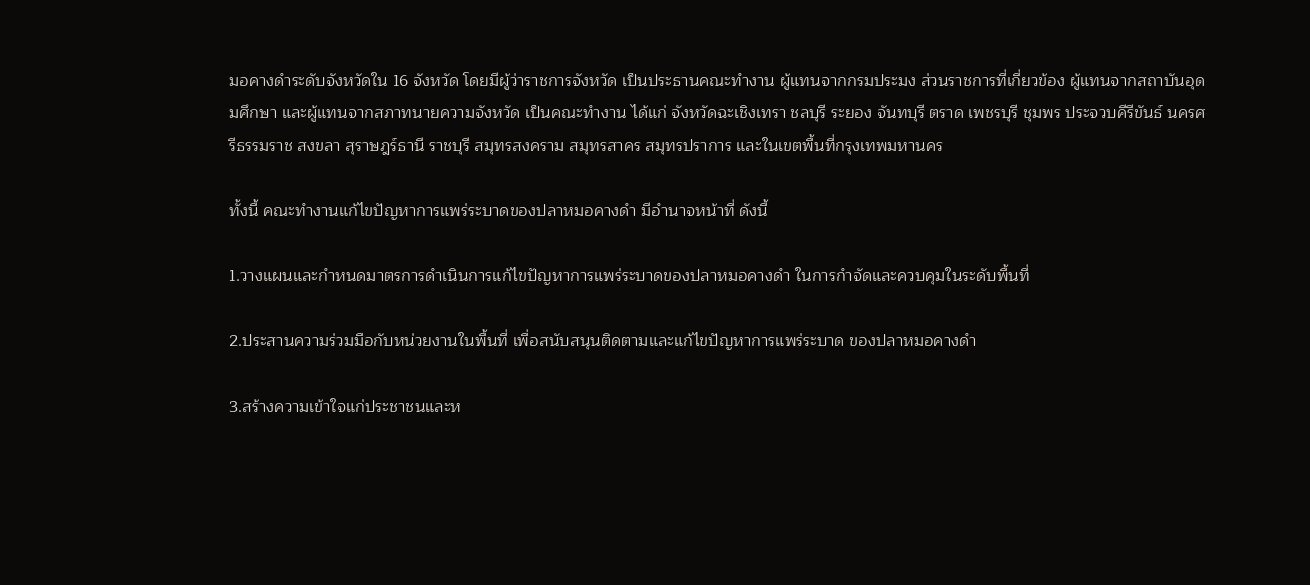มอคางดำระดับจังหวัดใน 16 จังหวัด โดยมีผู้ว่าราชการจังหวัด เป็นประธานคณะทำงาน ผู้แทนจากกรมประมง ส่วนราชการที่เกี่ยวข้อง ผู้แทนจากสถาบันอุดมศึกษา และผู้แทนจากสภาทนายความจังหวัด เป็นคณะทำงาน ได้แก่ จังหวัดฉะเชิงเทรา ชลบุรี ระยอง จันทบุรี ตราด เพชรบุรี ชุมพร ประจวบคีรีขันธ์ นครศรีธรรมราช สงขลา สุราษฎร์ธานี ราชบุรี สมุทรสงคราม สมุทรสาคร สมุทรปราการ และในเขตพื้นที่กรุงเทพมหานคร

ทั้งนี้ คณะทำงานแก้ไขปัญหาการแพร่ระบาดของปลาหมอคางดำ มีอำนาจหน้าที่ ดังนี้

1.วางแผนและกำหนดมาตรการดำเนินการแก้ไขปัญหาการแพร่ระบาดของปลาหมอคางดำ ในการกำจัดและควบคุมในระดับพื้นที่

2.ประสานความร่วมมือกับหน่วยงานในพื้นที่ เพื่อสนับสนุนติดตามและแก้ไขปัญหาการแพร่ระบาด ของปลาหมอคางดำ

3.สร้างความเข้าใจแก่ประชาชนและห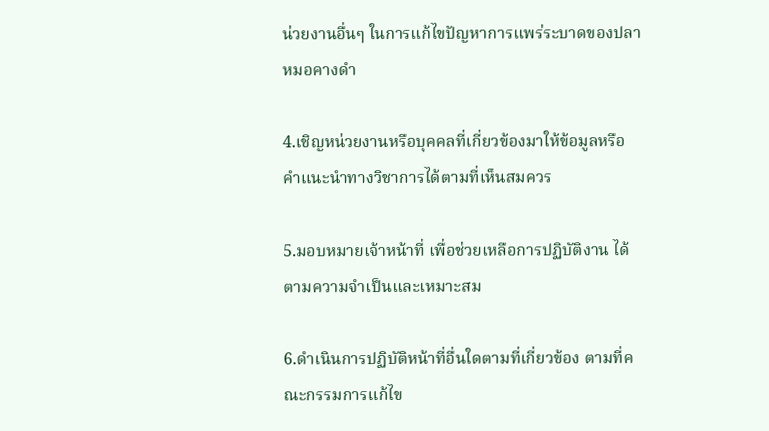น่วยงานอื่นๆ ในการแก้ไขปัญหาการแพร่ระบาดของปลาหมอคางดำ

4.เชิญหน่วยงานหรือบุคคลที่เกี่ยวข้องมาให้ข้อมูลหรือคำแนะนำทางวิชาการได้ตามที่เห็นสมควร

5.มอบหมายเจ้าหน้าที่ เพื่อช่วยเหลือการปฏิบัติงาน ได้ตามความจำเป็นและเหมาะสม

6.ดำเนินการปฏิบัติหน้าที่อื่นใดตามที่เกี่ยวข้อง ตามที่คณะกรรมการแก้ไข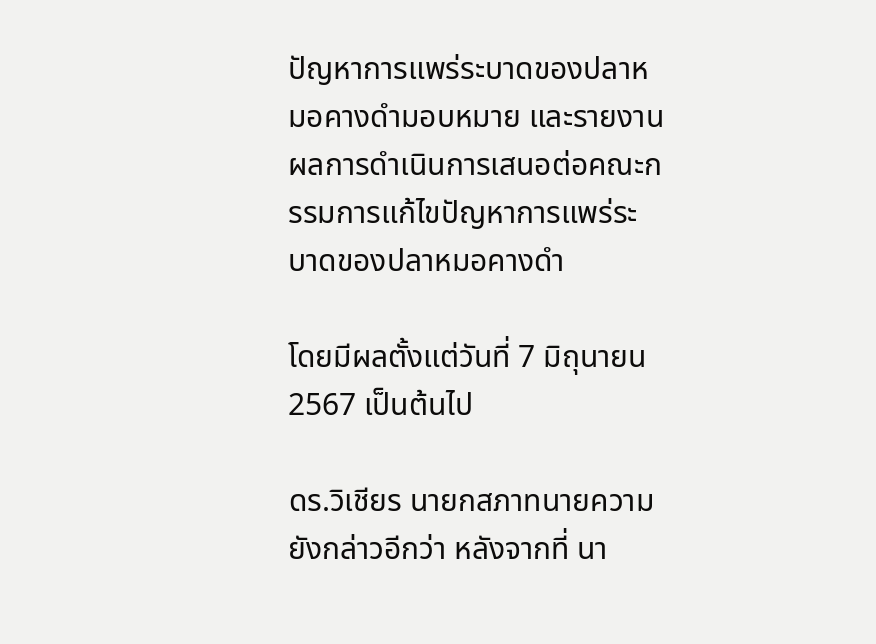ปัญหาการแพร่ระบาดของปลาหมอคางดำมอบหมาย และรายงานผลการดำเนินการเสนอต่อคณะกรรมการแก้ไขปัญหาการแพร่ระบาดของปลาหมอคางดำ

โดยมีผลตั้งแต่วันที่ 7 มิถุนายน 2567 เป็นต้นไป

ดร.วิเชียร นายกสภาทนายความ ยังกล่าวอีกว่า หลังจากที่ นา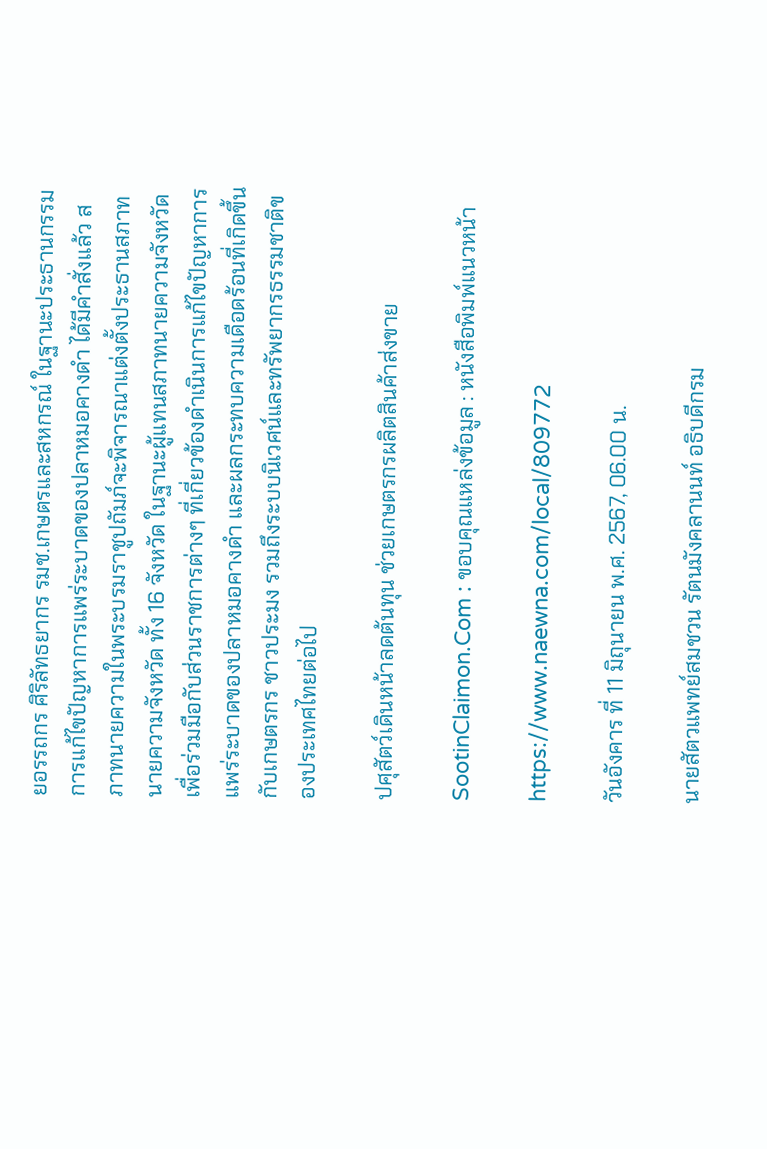ยอรรถกร ศิริลัทธยากร รมช.เกษตรและสหกรณ์ ในฐานะประธานกรรมการแก้ไขปัญหาการแพร่ระบาดของปลาหมอคางดำ ได้มีคำสั่งแล้ว สภาทนายความในพระบรมราชูปถัมภ์จะพิจารณาแต่งตั้งประธานสภาทนายความจังหวัด ทั้ง 16 จังหวัด ในฐานะผู้แทนสภาทนายความจังหวัด เพื่อร่วมมือกับส่วนราชการต่างๆ ที่เกี่ยวข้องดำเนินการแก้ไขปัญหาการแพร่ระบาดของปลาหมอคางดำ และผลกระทบความเดือดร้อนที่เกิดขึ้นกับเกษตรกร ชาวประมง รวมถึงระบบนิเวศน์และทรัพยากรธรรมชาติของประเทศไทยต่อไป

ปศุสัตว์เดินหน้าลดต้นทุน ช่วยเกษตรกรผลิตสินค้าส่งขาย

SootinClaimon.Com : ขอบคุณแหล่งข้อมูล : หนังสือพิมพ์แนวหน้า

https://www.naewna.com/local/809772

วันอังคาร ที่ 11 มิถุนายน พ.ศ. 2567, 06.00 น.

นายสัตวแพทย์สมชวน รัตนมังคลานนท์ อธิบดีกรม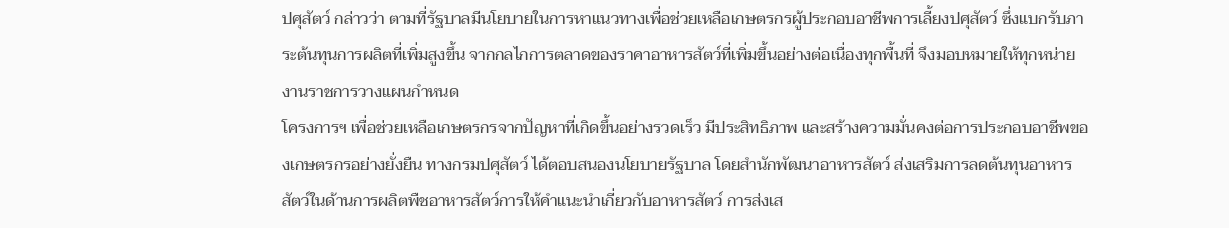ปศุสัตว์ กล่าวว่า ตามที่รัฐบาลมีนโยบายในการหาแนวทางเพื่อช่วยเหลือเกษตรกรผู้ประกอบอาชีพการเลี้ยงปศุสัตว์ ซึ่งแบกรับภาระต้นทุนการผลิตที่เพิ่มสูงขึ้น จากกลไกการตลาดของราคาอาหารสัตว์ที่เพิ่มขึ้นอย่างต่อเนื่องทุกพื้นที่ จึงมอบหมายให้ทุกหน่ายงานราชการวางแผนกำหนด
โครงการฯ เพื่อช่วยเหลือเกษตรกรจากปัญหาที่เกิดขึ้นอย่างรวดเร็ว มีประสิทธิภาพ และสร้างความมั่นคงต่อการประกอบอาชีพของเกษตรกรอย่างยั่งยืน ทางกรมปศุสัตว์ ได้ตอบสนองนโยบายรัฐบาล โดยสำนักพัฒนาอาหารสัตว์ ส่งเสริมการลดต้นทุนอาหารสัตว์ในด้านการผลิตพืชอาหารสัตว์การให้คำแนะนำเกี่ยวกับอาหารสัตว์ การส่งเส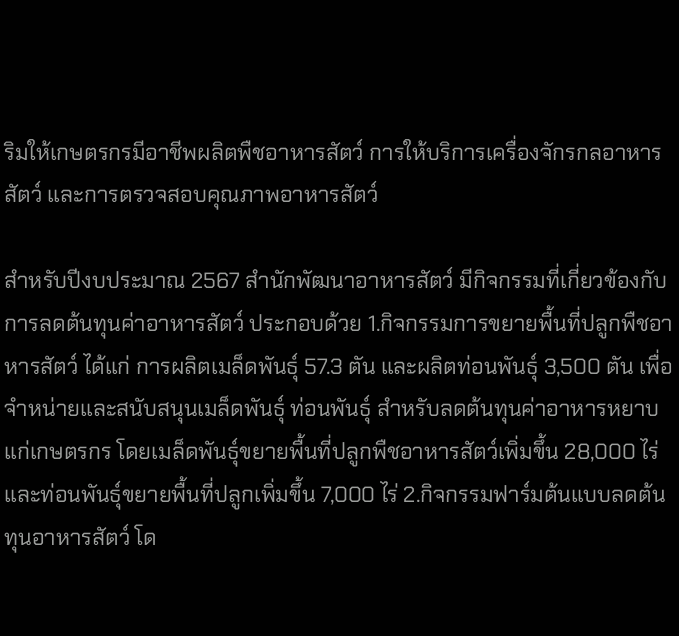ริมให้เกษตรกรมีอาชีพผลิตพืชอาหารสัตว์ การให้บริการเครื่องจักรกลอาหารสัตว์ และการตรวจสอบคุณภาพอาหารสัตว์

สำหรับปีงบประมาณ 2567 สำนักพัฒนาอาหารสัตว์ มีกิจกรรมที่เกี่ยวข้องกับการลดต้นทุนค่าอาหารสัตว์ ประกอบด้วย 1.กิจกรรมการขยายพื้นที่ปลูกพืชอาหารสัตว์ ได้แก่ การผลิตเมล็ดพันธุ์ 57.3 ตัน และผลิตท่อนพันธุ์ 3,500 ตัน เพื่อจำหน่ายและสนับสนุนเมล็ดพันธุ์ ท่อนพันธุ์ สำหรับลดต้นทุนค่าอาหารหยาบแก่เกษตรกร โดยเมล็ดพันธุ์ขยายพื้นที่ปลูกพืชอาหารสัตว์เพิ่มขึ้น 28,000 ไร่ และท่อนพันธุ์ขยายพื้นที่ปลูกเพิ่มขึ้น 7,000 ไร่ 2.กิจกรรมฟาร์มต้นแบบลดต้นทุนอาหารสัตว์ โด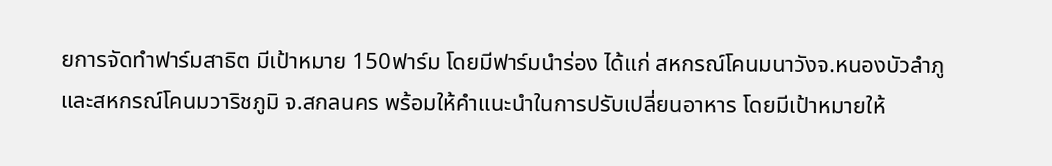ยการจัดทำฟาร์มสาธิต มีเป้าหมาย 150ฟาร์ม โดยมีฟาร์มนำร่อง ได้แก่ สหกรณ์โคนมนาวังจ.หนองบัวลำภู และสหกรณ์โคนมวาริชภูมิ จ.สกลนคร พร้อมให้คำแนะนำในการปรับเปลี่ยนอาหาร โดยมีเป้าหมายให้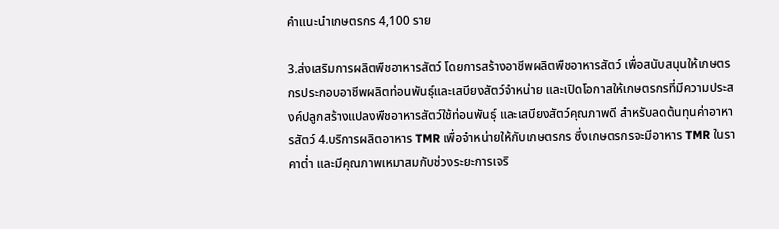คำแนะนำเกษตรกร 4,100 ราย

3.ส่งเสริมการผลิตพืชอาหารสัตว์ โดยการสร้างอาชีพผลิตพืชอาหารสัตว์ เพื่อสนับสนุนให้เกษตรกรประกอบอาชีพผลิตท่อนพันธุ์และเสบียงสัตว์จำหน่าย และเปิดโอกาสให้เกษตรกรที่มีความประสงค์ปลูกสร้างแปลงพืชอาหารสัตว์ใช้ท่อนพันธุ์ และเสบียงสัตว์คุณภาพดี สำหรับลดต้นทุนค่าอาหารสัตว์ 4.บริการผลิตอาหาร TMR เพื่อจำหน่ายให้กับเกษตรกร ซึ่งเกษตรกรจะมีอาหาร TMR ในราคาต่ำ และมีคุณภาพเหมาสมกับช่วงระยะการเจริ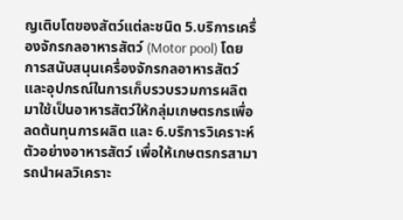ญเติบโตของสัตว์แต่ละชนิด 5.บริการเครื่องจักรกลอาหารสัตว์ (Motor pool) โดยการสนับสนุนเครื่องจักรกลอาหารสัตว์และอุปกรณ์ในการเก็บรวบรวมการผลิตมาใช้เป็นอาหารสัตว์ให้กลุ่มเกษตรกรเพื่อลดต้นทุนการผลิต และ 6.บริการวิเคราะห์ตัวอย่างอาหารสัตว์ เพื่อให้เกษตรกรสามารถนำผลวิเคราะ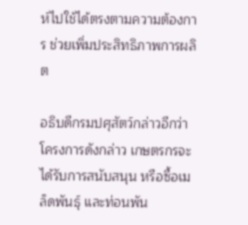ห์ไปใช้ได้ตรงตามความต้องการ ช่วยเพิ่มประสิทธิภาพการผลิต

อธิบดีกรมปศุสัตว์กล่าวอีกว่า โครงการดังกล่าว เกษตรกรจะได้รับการสนับสนุน หรือซื้อเมล็ดพันธุ์ และท่อนพัน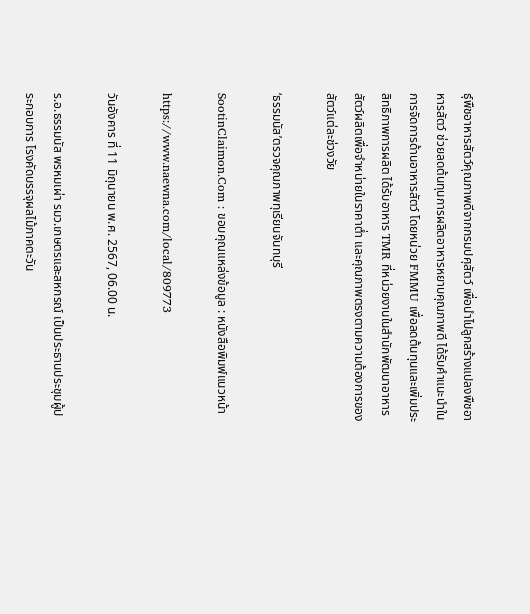ธุ์พืชอาหารสัตว์คุณภาพดีจากกรมปศุสัตว์ เพื่อนำไปลูกสร้างแปลงพืชอาหารสัตว์ ช่วยลดต้นทุนการผลิตอาหารหยาบคุณภาพดี ได้รับคำแนะนำในการจัดการด้านอาหารสัตว์ โดยหน่วย FMMU เพื่อลดต้นทุนและเพิ่มประสิทธิภาพการผลิต ได้รับอาหาร TMR ที่หน่วยงานในสำนักพัฒนาอาหารสัตว์ผลิตเพื่อจำหน่ายในราคาต่ำ และคุณภาพตรงตามความต้องการของสัตว์แต่ละช่วงวัย

‘ธรรมนัส’ตรวจคุณภาพทุเรียนจันทบุรี

SootinClaimon.Com : ขอบคุณแหล่งข้อมูล : หนังสือพิมพ์แนวหน้า

https://www.naewna.com/local/809773

วันอังคาร ที่ 11 มิถุนายน พ.ศ. 2567, 06.00 น.

ร.อ.ธรรมนัส พรหมเผ่า รมว.เกษตรและสหกรณ์ เป็นประธานประชุมผู้ประกอบการ โรงคัดบรรจุผลไม้ภาคตะวัน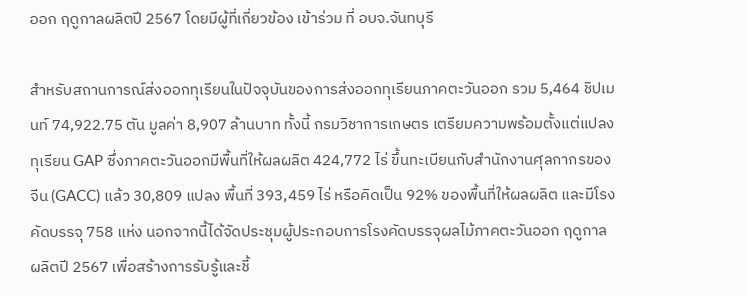ออก ฤดูกาลผลิตปี 2567 โดยมีผู้ที่เกี่ยวข้อง เข้าร่วม ที่ อบจ.จันทบุรี

สำหรับสถานการณ์ส่งออกทุเรียนในปัจจุบันของการส่งออกทุเรียนภาคตะวันออก รวม 5,464 ชิปเมนท์ 74,922.75 ตัน มูลค่า 8,907 ล้านบาท ทั้งนี้ กรมวิชาการเกษตร เตรียมความพร้อมตั้งแต่แปลงทุเรียน GAP ซึ่งภาคตะวันออกมีพื้นที่ให้ผลผลิต 424,772 ไร่ ขึ้นทะเบียนกับสำนักงานศุลกากรของจีน (GACC) แล้ว 30,809 แปลง พื้นที่ 393,459 ไร่ หรือคิดเป็น 92% ของพื้นที่ให้ผลผลิต และมีโรงคัดบรรจุ 758 แห่ง นอกจากนี้ได้จัดประชุมผู้ประกอบการโรงคัดบรรจุผลไม้ภาคตะวันออก ฤดูกาลผลิตปี 2567 เพื่อสร้างการรับรู้และชี้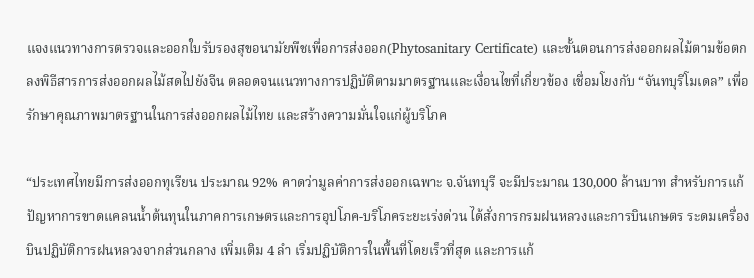แจงแนวทางการตรวจและออกใบรับรองสุขอนามัยพืชเพื่อการส่งออก(Phytosanitary Certificate) และขั้นตอนการส่งออกผลไม้ตามข้อตกลงพิธีสารการส่งออกผลไม้สดไปยังจีน ตลอดจนแนวทางการปฏิบัติตามมาตรฐานและเงื่อนไขที่เกี่ยวข้อง เชื่อมโยงกับ “จันทบุรีโมเดล” เพื่อรักษาคุณภาพมาตรฐานในการส่งออกผลไม้ไทย และสร้างความมั่นใจแก่ผู้บริโภค

“ประเทศไทยมีการส่งออกทุเรียน ประมาณ 92% คาดว่ามูลค่าการส่งออกเฉพาะ จ.จันทบุรี จะมีประมาณ 130,000 ล้านบาท สำหรับการแก้ปัญหาการขาดแคลนน้ำต้นทุนในภาคการเกษตรและการอุปโภค-บริโภคระยะเร่งด่วน ได้สั่งการกรมฝนหลวงและการบินเกษตร ระดมเครื่องบินปฏิบัติการฝนหลวงจากส่วนกลาง เพิ่มเติม 4 ลำ เริ่มปฏิบัติการในพื้นที่โดยเร็วที่สุด และการแก้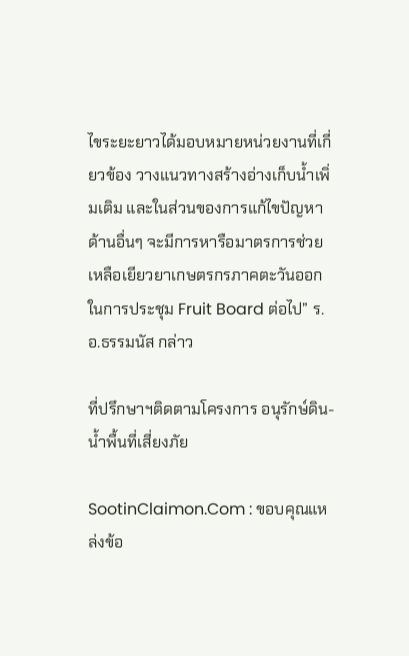ไขระยะยาวได้มอบหมายหน่วยงานที่เกี่ยวข้อง วางแนวทางสร้างอ่างเก็บน้ำเพิ่มเติม และในส่วนของการแก้ไขปัญหาด้านอื่นๆ จะมีการหารือมาตรการช่วยเหลือเยียวยาเกษตรกรภาคตะวันออก ในการประชุม Fruit Board ต่อไป” ร.อ.ธรรมนัส กล่าว

ที่ปรึกษาฯติดตามโครงการ อนุรักษ์ดิน-น้ำพื้นที่เสี่ยงภัย

SootinClaimon.Com : ขอบคุณแหล่งข้อ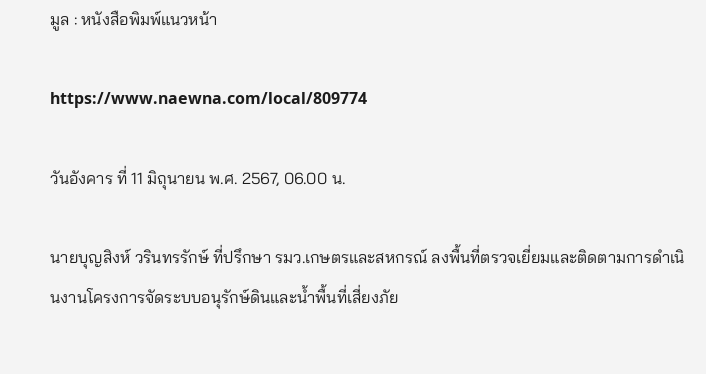มูล : หนังสือพิมพ์แนวหน้า

https://www.naewna.com/local/809774

วันอังคาร ที่ 11 มิถุนายน พ.ศ. 2567, 06.00 น.

นายบุญสิงห์ วรินทรรักษ์ ที่ปรึกษา รมว.เกษตรและสหกรณ์ ลงพื้นที่ตรวจเยี่ยมและติดตามการดำเนินงานโครงการจัดระบบอนุรักษ์ดินและน้ำพื้นที่เสี่ยงภัย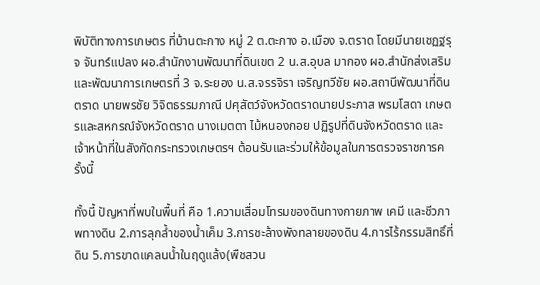พิบัติทางการเกษตร ที่บ้านตะกาง หมู่ 2 ต.ตะกาง อ.เมือง จ.ตราด โดยมีนายเชฏฐรุจ จันทร์แปลง ผอ.สำนักงานพัฒนาที่ดินเขต 2 น.ส.อุบล มากอง ผอ.สำนักส่งเสริมและพัฒนาการเกษตรที่ 3 จ.ระยอง น.ส.จรรจิรา เจริญทวีชัย ผอ.สถานีพัฒนาที่ดินตราด นายพรชัย วิจิตธรรมภาณี ปศุสัตว์จังหวัดตราดนายประภาส พรมโสดา เกษตรและสหกรณ์จังหวัดตราด นางเมตตา ไม้หนองกอย ปฏิรูปที่ดินจังหวัดตราด และเจ้าหน้าที่ในสังกัดกระทรวงเกษตรฯ ต้อนรับและร่วมให้ข้อมูลในการตรวจราชการครั้งนี้

ทั้งนี้ ปัญหาที่พบในพื้นที่ คือ 1.ความเสื่อมโทรมของดินทางกายภาพ เคมี และชีวภาพทางดิน 2.การลุกล้ำของน้ำเค็ม 3.การชะล้างพังทลายของดิน 4.การไร้กรรมสิทธิ์ที่ดิน 5.การขาดแคลนน้ำในฤดูแล้ง(พืชสวน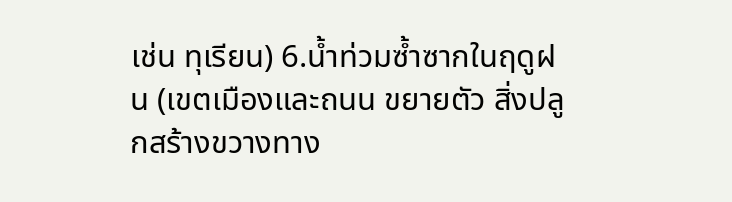เช่น ทุเรียน) 6.น้ำท่วมซ้ำซากในฤดูฝน (เขตเมืองและถนน ขยายตัว สิ่งปลูกสร้างขวางทาง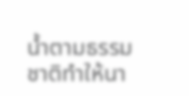น้ำตามธรรมชาติทำให้นา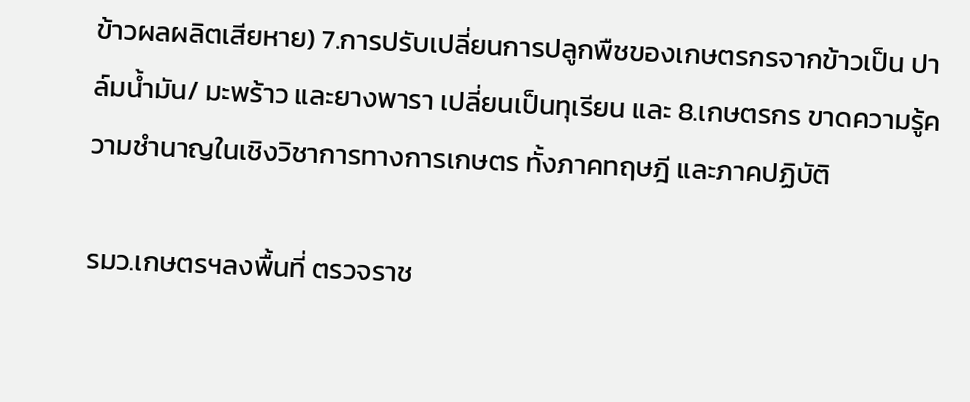ข้าวผลผลิตเสียหาย) 7.การปรับเปลี่ยนการปลูกพืชของเกษตรกรจากข้าวเป็น ปาล์มน้ำมัน/ มะพร้าว และยางพารา เปลี่ยนเป็นทุเรียน และ 8.เกษตรกร ขาดความรู้ความชำนาญในเชิงวิชาการทางการเกษตร ทั้งภาคทฤษฎี และภาคปฏิบัติ

รมว.เกษตรฯลงพื้นที่ ตรวจราช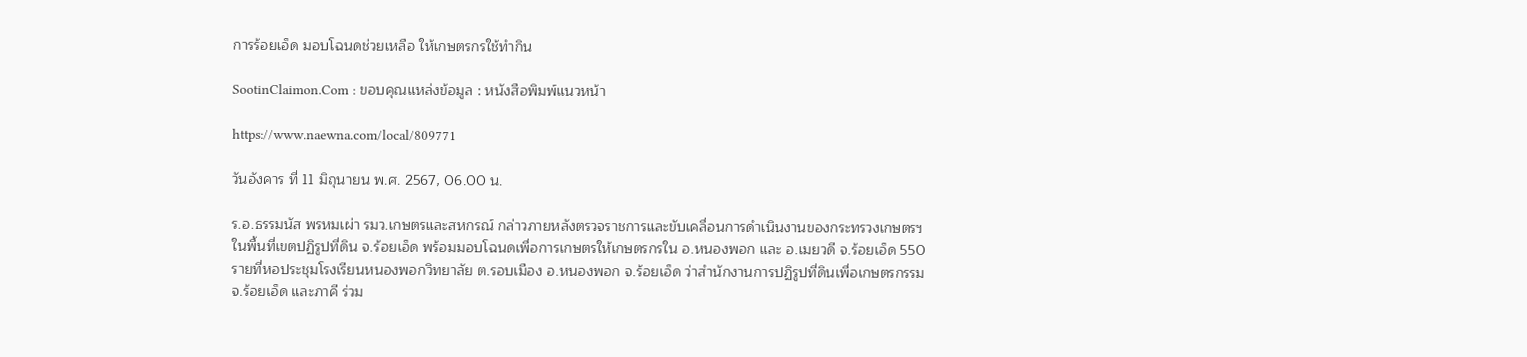การร้อยเอ็ด มอบโฉนดช่วยเหลือ ให้เกษตรกรใช้ทำกิน

SootinClaimon.Com : ขอบคุณแหล่งข้อมูล : หนังสือพิมพ์แนวหน้า

https://www.naewna.com/local/809771

วันอังคาร ที่ 11 มิถุนายน พ.ศ. 2567, 06.00 น.

ร.อ.ธรรมนัส พรหมเผ่า รมว.เกษตรและสหกรณ์ กล่าวภายหลังตรวจราชการและขับเคลื่อนการดำเนินงานของกระทรวงเกษตรฯ ในพื้นที่เขตปฏิรูปที่ดิน จ.ร้อยเอ็ด พร้อมมอบโฉนดเพื่อการเกษตรให้เกษตรกรใน อ.หนองพอก และ อ.เมยวดี จ.ร้อยเอ็ด 550 รายที่หอประชุมโรงเรียนหนองพอกวิทยาลัย ต.รอบเมือง อ.หนองพอก จ.ร้อยเอ็ด ว่าสำนักงานการปฏิรูปที่ดินเพื่อเกษตรกรรม จ.ร้อยเอ็ด และภาคี ร่วม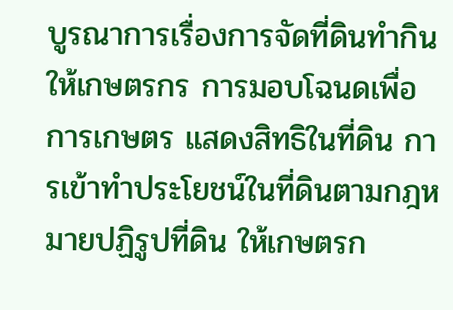บูรณาการเรื่องการจัดที่ดินทำกินให้เกษตรกร การมอบโฉนดเพื่อการเกษตร แสดงสิทธิในที่ดิน การเข้าทำประโยชน์ในที่ดินตามกฎหมายปฏิรูปที่ดิน ให้เกษตรก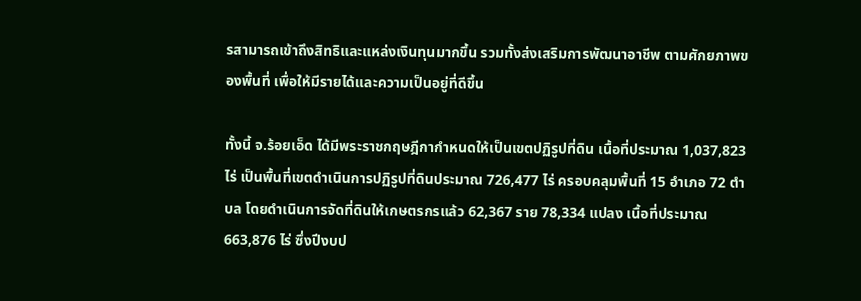รสามารถเข้าถึงสิทธิและแหล่งเงินทุนมากขึ้น รวมทั้งส่งเสริมการพัฒนาอาชีพ ตามศักยภาพของพื้นที่ เพื่อให้มีรายได้และความเป็นอยู่ที่ดีขึ้น

ทั้งนี้ จ.ร้อยเอ็ด ได้มีพระราชกฤษฎีกากำหนดให้เป็นเขตปฏิรูปที่ดิน เนื้อที่ประมาณ 1,037,823 ไร่ เป็นพื้นที่เขตดำเนินการปฏิรูปที่ดินประมาณ 726,477 ไร่ ครอบคลุมพื้นที่ 15 อำเภอ 72 ตำบล โดยดำเนินการจัดที่ดินให้เกษตรกรแล้ว 62,367 ราย 78,334 แปลง เนื้อที่ประมาณ 663,876 ไร่ ซึ่งปีงบป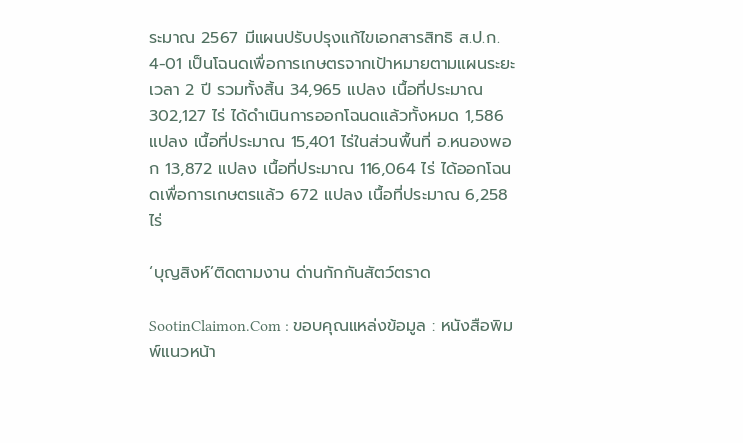ระมาณ 2567 มีแผนปรับปรุงแก้ไขเอกสารสิทธิ ส.ป.ก. 4-01 เป็นโฉนดเพื่อการเกษตรจากเป้าหมายตามแผนระยะเวลา 2 ปี รวมทั้งสิ้น 34,965 แปลง เนื้อที่ประมาณ 302,127 ไร่ ได้ดำเนินการออกโฉนดแล้วทั้งหมด 1,586 แปลง เนื้อที่ประมาณ 15,401 ไร่ในส่วนพื้นที่ อ.หนองพอก 13,872 แปลง เนื้อที่ประมาณ 116,064 ไร่ ได้ออกโฉนดเพื่อการเกษตรแล้ว 672 แปลง เนื้อที่ประมาณ 6,258 ไร่

‘บุญสิงห์’ติดตามงาน ด่านกักกันสัตว์ตราด

SootinClaimon.Com : ขอบคุณแหล่งข้อมูล : หนังสือพิมพ์แนวหน้า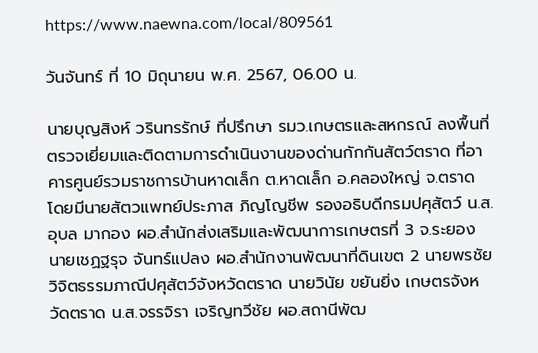https://www.naewna.com/local/809561

วันจันทร์ ที่ 10 มิถุนายน พ.ศ. 2567, 06.00 น.

นายบุญสิงห์ วรินทรรักษ์ ที่ปรึกษา รมว.เกษตรและสหกรณ์ ลงพื้นที่ตรวจเยี่ยมและติดตามการดำเนินงานของด่านกักกันสัตว์ตราด ที่อาคารศูนย์รวมราชการบ้านหาดเล็ก ต.หาดเล็ก อ.คลองใหญ่ จ.ตราด โดยมีนายสัตวแพทย์ประภาส ภิญโญชีพ รองอธิบดีกรมปศุสัตว์ น.ส.อุบล มากอง ผอ.สำนักส่งเสริมและพัฒนาการเกษตรที่ 3 จ.ระยอง นายเชฏฐรุจ จันทร์แปลง ผอ.สำนักงานพัฒนาที่ดินเขต 2 นายพรชัย วิจิตธรรมภาณีปศุสัตว์จังหวัดตราด นายวินัย ขยันยิ่ง เกษตรจังหวัดตราด น.ส.จรรจิรา เจริญทวีชัย ผอ.สถานีพัฒ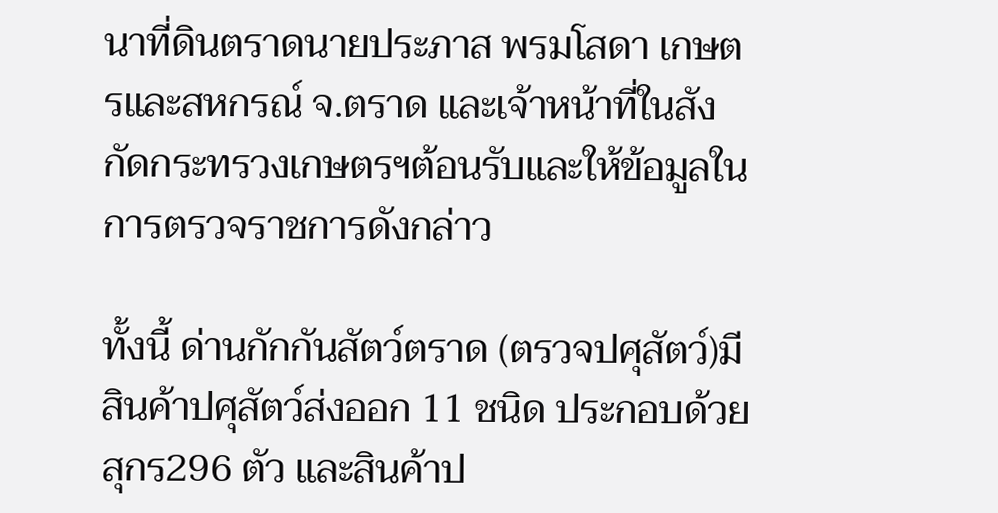นาที่ดินตราดนายประภาส พรมโสดา เกษตรและสหกรณ์ จ.ตราด และเจ้าหน้าที่ในสังกัดกระทรวงเกษตรฯต้อนรับและให้ข้อมูลในการตรวจราชการดังกล่าว

ทั้งนี้ ด่านกักกันสัตว์ตราด (ตรวจปศุสัตว์)มีสินค้าปศุสัตว์ส่งออก 11 ชนิด ประกอบด้วย สุกร296 ตัว และสินค้าป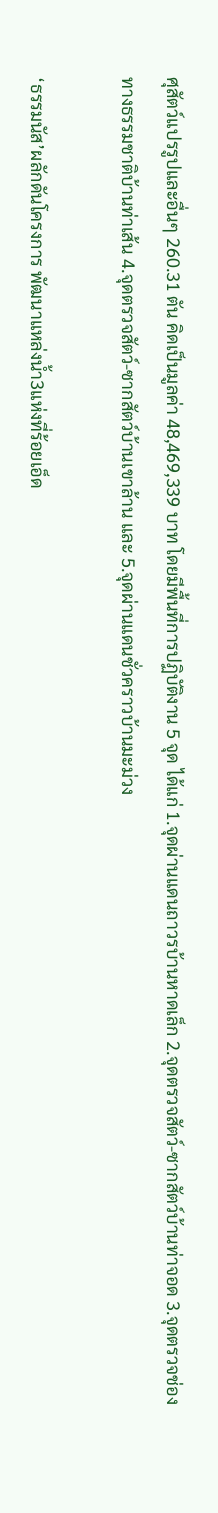ศุสัตว์แปรรูปและอื่นๆ 260.31 ตัน คิดเป็นมูลค่า 48,469,339 บาท โดยมีพื้นที่การปฏิบัติงาน 5 จุด ได้แก่ 1.จุดผ่านแดนถาวรบ้านหาดเล็ก 2.จุดตรวจสัตว์-ซากสัตว์บ้านท่าจอด 3.จุดตรวจช่องทางธรรมชาติบ้านท่าเส้น 4.จุดตรวจสัตว์-ซากสัตว์บ้านเขาล้าน และ 5.จุดผ่านแดนชั่วคราวบ้านมะม่วง

‘ธรรมนัส’ผลักดันโครงการ พัฒนาแหล่งน้ำ3แห่งที่ร้อยเอ็ด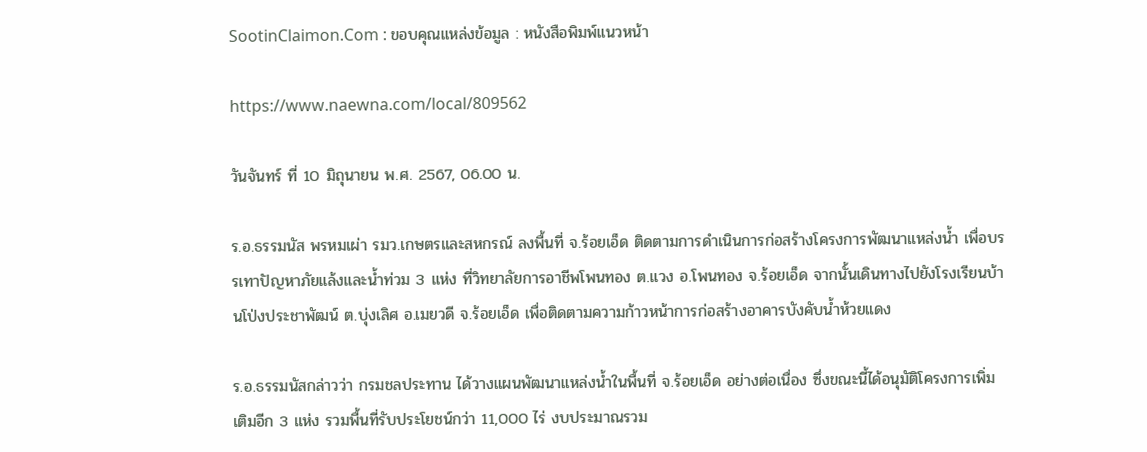SootinClaimon.Com : ขอบคุณแหล่งข้อมูล : หนังสือพิมพ์แนวหน้า

https://www.naewna.com/local/809562

วันจันทร์ ที่ 10 มิถุนายน พ.ศ. 2567, 06.00 น.

ร.อ.ธรรมนัส พรหมเผ่า รมว.เกษตรและสหกรณ์ ลงพื้นที่ จ.ร้อยเอ็ด ติดตามการดำเนินการก่อสร้างโครงการพัฒนาแหล่งน้ำ เพื่อบรรเทาปัญหาภัยแล้งและน้ำท่วม 3 แห่ง ที่วิทยาลัยการอาชีพโพนทอง ต.แวง อ.โพนทอง จ.ร้อยเอ็ด จากนั้นเดินทางไปยังโรงเรียนบ้านโป่งประชาพัฒน์ ต.บุ่งเลิศ อ.เมยวดี จ.ร้อยเอ็ด เพื่อติดตามความก้าวหน้าการก่อสร้างอาคารบังคับน้ำห้วยแดง

ร.อ.ธรรมนัสกล่าวว่า กรมชลประทาน ได้วางแผนพัฒนาแหล่งน้ำในพื้นที่ จ.ร้อยเอ็ด อย่างต่อเนื่อง ซึ่งขณะนี้ได้อนุมัติโครงการเพิ่มเติมอีก 3 แห่ง รวมพื้นที่รับประโยชน์กว่า 11,000 ไร่ งบประมาณรวม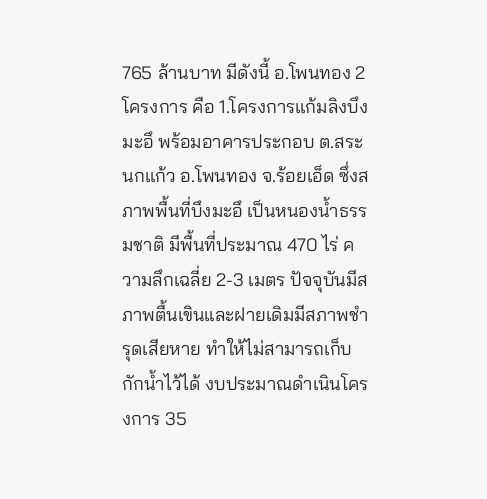765 ล้านบาท มีดังนี้ อ.โพนทอง 2 โครงการ คือ 1.โครงการแก้มลิงบึงมะอึ พร้อมอาคารประกอบ ต.สระนกแก้ว อ.โพนทอง จ.ร้อยเอ็ด ซึ่งสภาพพื้นที่บึงมะอึ เป็นหนองน้ำธรรมชาติ มีพื้นที่ประมาณ 470 ไร่ ความลึกเฉลี่ย 2-3 เมตร ปัจจุบันมีสภาพตื้นเขินและฝายเดิมมีสภาพชำรุดเสียหาย ทำให้ไม่สามารถเก็บกักน้ำไว้ได้ งบประมาณดำเนินโครงการ 35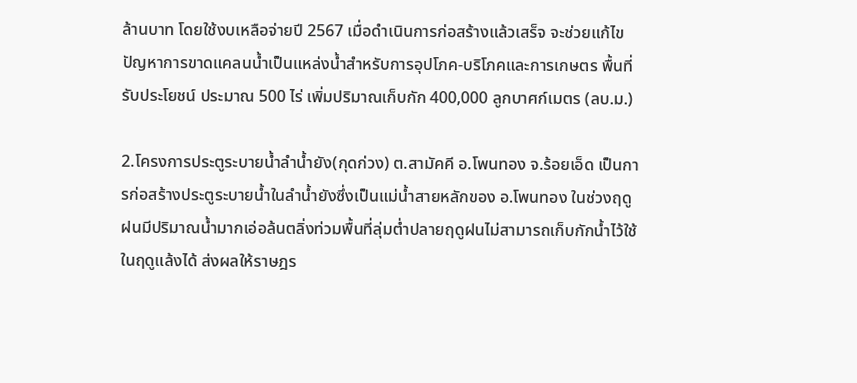ล้านบาท โดยใช้งบเหลือจ่ายปี 2567 เมื่อดำเนินการก่อสร้างแล้วเสร็จ จะช่วยแก้ไขปัญหาการขาดแคลนน้ำเป็นแหล่งน้ำสำหรับการอุปโภค-บริโภคและการเกษตร พื้นที่รับประโยชน์ ประมาณ 500 ไร่ เพิ่มปริมาณเก็บกัก 400,000 ลูกบาศก์เมตร (ลบ.ม.)

2.โครงการประตูระบายน้ำลำน้ำยัง(กุดก่วง) ต.สามัคคี อ.โพนทอง จ.ร้อยเอ็ด เป็นการก่อสร้างประตูระบายน้ำในลำน้ำยังซึ่งเป็นแม่น้ำสายหลักของ อ.โพนทอง ในช่วงฤดูฝนมีปริมาณน้ำมากเอ่อล้นตลิ่งท่วมพื้นที่ลุ่มต่ำปลายฤดูฝนไม่สามารถเก็บกักน้ำไว้ใช้ในฤดูแล้งได้ ส่งผลให้ราษฎร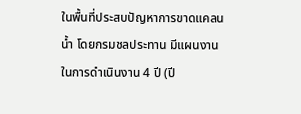ในพื้นที่ประสบปัญหาการขาดแคลนน้ำ โดยกรมชลประทาน มีแผนงานในการดำเนินงาน 4 ปี (ปี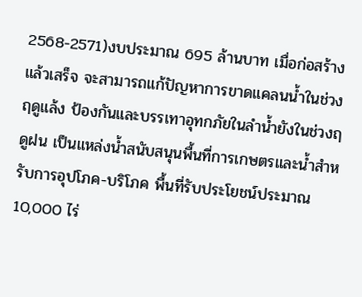2568-2571)งบประมาณ 695 ล้านบาท เมื่อก่อสร้างแล้วเสร็จ จะสามารถแก้ปัญหาการขาดแคลนน้ำในช่วงฤดูแล้ง ป้องกันและบรรเทาอุทกภัยในลำน้ำยังในช่วงฤดูฝน เป็นแหล่งน้ำสนับสนุนพื้นที่การเกษตรและน้ำสำหรับการอุปโภค-บริโภค พื้นที่รับประโยชน์ประมาณ 10,000 ไร่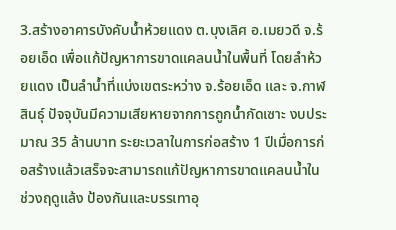3.สร้างอาคารบังคับน้ำห้วยแดง ต.บุงเลิศ อ.เมยวดี จ.ร้อยเอ็ด เพื่อแก้ปัญหาการขาดแคลนน้ำในพื้นที่ โดยลำห้วยแดง เป็นลำน้ำที่แบ่งเขตระหว่าง จ.ร้อยเอ็ด และ จ.กาฬสินธุ์ ปัจจุบันมีความเสียหายจากการถูกน้ำกัดเซาะ งบประมาณ 35 ล้านบาท ระยะเวลาในการก่อสร้าง 1 ปีเมื่อการก่อสร้างแล้วเสร็จจะสามารถแก้ปัญหาการขาดแคลนน้ำในช่วงฤดูแล้ง ป้องกันและบรรเทาอุ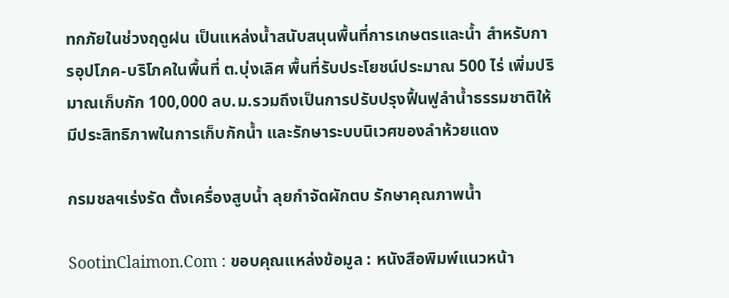ทกภัยในช่วงฤดูฝน เป็นแหล่งน้ำสนับสนุนพื้นที่การเกษตรและน้ำ สำหรับการอุปโภค-บริโภคในพื้นที่ ต.บุ่งเลิศ พื้นที่รับประโยชน์ประมาณ 500 ไร่ เพิ่มปริมาณเก็บกัก 100,000 ลบ.ม.รวมถึงเป็นการปรับปรุงฟื้นฟูลำน้ำธรรมชาติให้มีประสิทธิภาพในการเก็บกักน้ำ และรักษาระบบนิเวศของลำห้วยแดง

กรมชลฯเร่งรัด ตั้งเครื่องสูบน้ำ ลุยกำจัดผักตบ รักษาคุณภาพน้ำ

SootinClaimon.Com : ขอบคุณแหล่งข้อมูล : หนังสือพิมพ์แนวหน้า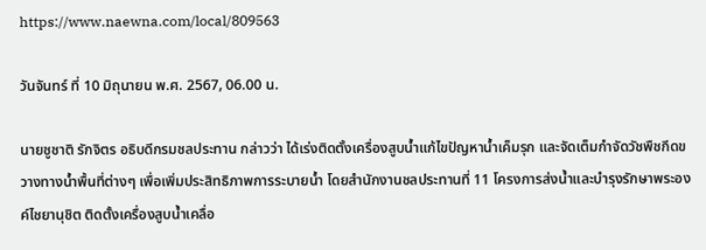https://www.naewna.com/local/809563

วันจันทร์ ที่ 10 มิถุนายน พ.ศ. 2567, 06.00 น.

นายชูชาติ รักจิตร อธิบดีกรมชลประทาน กล่าวว่า ได้เร่งติดตั้งเครื่องสูบน้ำแก้ไขปัญหาน้ำเค็มรุก และจัดเต็มกำจัดวัชพืชกีดขวางทางน้ำพื้นที่ต่างๆ เพื่อเพิ่มประสิทธิภาพการระบายน้ำ โดยสำนักงานชลประทานที่ 11 โครงการส่งน้ำและบำรุงรักษาพระองค์ไชยานุชิต ติดตั้งเครื่องสูบน้ำเคลื่อ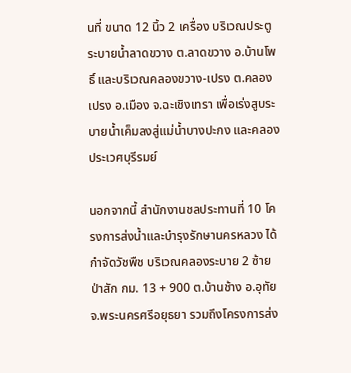นที่ ขนาด 12 นิ้ว 2 เครื่อง บริเวณประตูระบายน้ำลาดขวาง ต.ลาดขวาง อ.บ้านโพธิ์ และบริเวณคลองขวาง-เปรง ต.คลองเปรง อ.เมือง จ.ฉะเชิงเทรา เพื่อเร่งสูบระบายน้ำเค็มลงสู่แม่น้ำบางปะกง และคลองประเวศบุรีรมย์

นอกจากนี้ สำนักงานชลประทานที่ 10 โครงการส่งน้ำและบำรุงรักษานครหลวง ได้กำจัดวัชพืช บริเวณคลองระบาย 2 ซ้ายป่าสัก กม. 13 + 900 ต.บ้านช้าง อ.อุทัย จ.พระนครศรีอยุธยา รวมถึงโครงการส่ง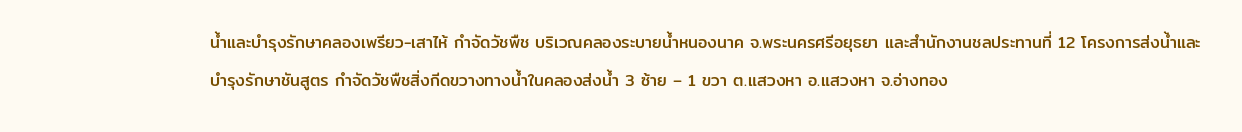น้ำและบำรุงรักษาคลองเพรียว-เสาไห้ กำจัดวัชพืช บริเวณคลองระบายน้ำหนองนาค จ.พระนครศรีอยุธยา และสำนักงานชลประทานที่ 12 โครงการส่งน้ำและบำรุงรักษาชันสูตร กำจัดวัชพืชสิ่งกีดขวางทางน้ำในคลองส่งน้ำ 3 ซ้าย – 1 ขวา ต.แสวงหา อ.แสวงหา จ.อ่างทอง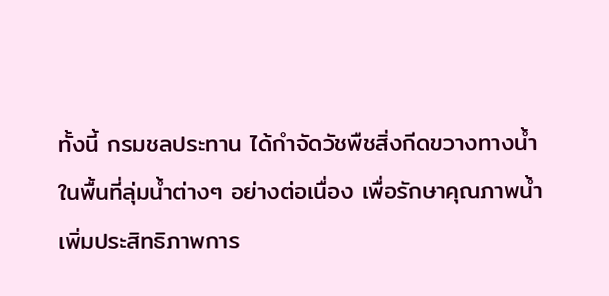ทั้งนี้ กรมชลประทาน ได้กำจัดวัชพืชสิ่งกีดขวางทางน้ำในพื้นที่ลุ่มน้ำต่างๆ อย่างต่อเนื่อง เพื่อรักษาคุณภาพน้ำ เพิ่มประสิทธิภาพการ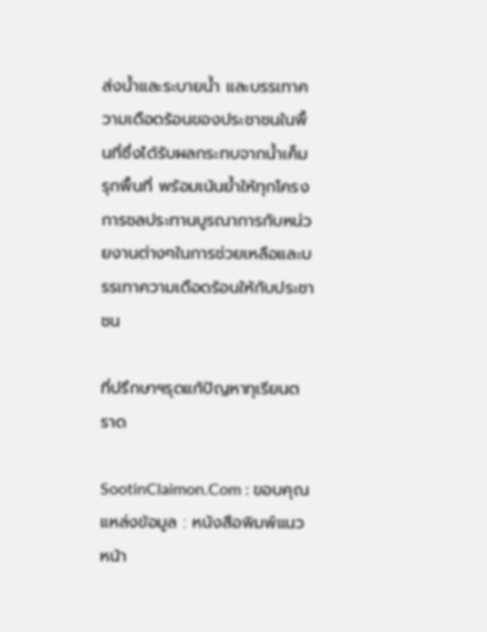ส่งน้ำและระบายน้ำ และบรรเทาความเดือดร้อนของประชาชนในพื้นที่ซึ่งได้รับผลกระทบจากน้ำเค็มรุกพื้นที่ พร้อมเน้นย้ำให้ทุกโครงการชลประทานบูรณาการกับหน่วยงานต่างๆในการช่วยเหลือและบรรเทาความเดือดร้อนให้กับประชาชน

ที่ปรึกษาฯรุดแก้ปัญหาทุเรียนตราด

SootinClaimon.Com : ขอบคุณแหล่งข้อมูล : หนังสือพิมพ์แนวหน้า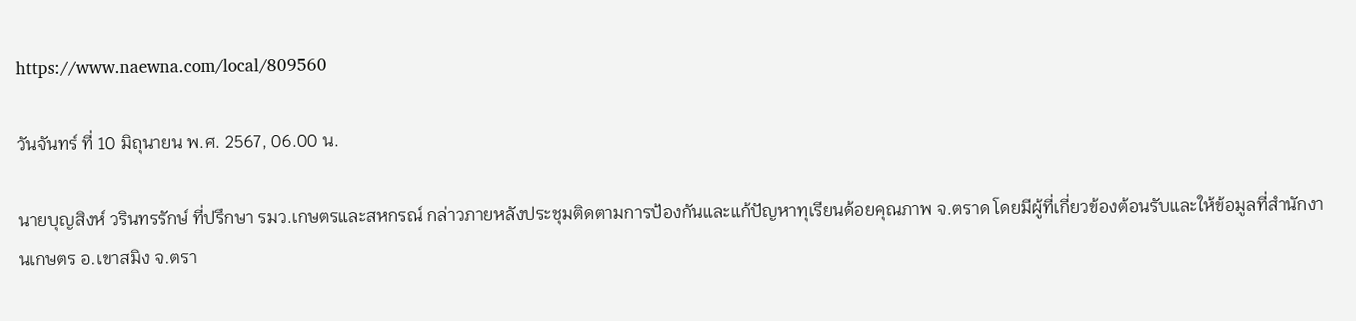https://www.naewna.com/local/809560

วันจันทร์ ที่ 10 มิถุนายน พ.ศ. 2567, 06.00 น.

นายบุญสิงห์ วรินทรรักษ์ ที่ปรึกษา รมว.เกษตรและสหกรณ์ กล่าวภายหลังประชุมติดตามการป้องกันและแก้ปัญหาทุเรียนด้อยคุณภาพ จ.ตราด โดยมีผู้ที่เกี่ยวข้องต้อนรับและให้ข้อมูลที่สำนักงานเกษตร อ.เขาสมิง จ.ตรา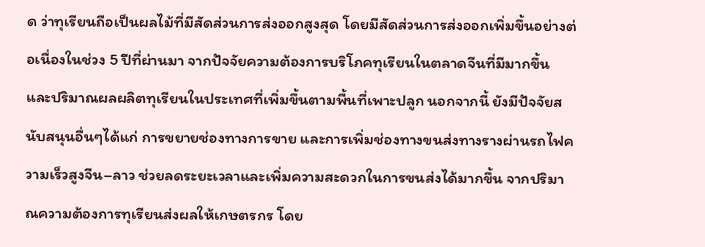ด ว่าทุเรียนถือเป็นผลไม้ที่มีสัดส่วนการส่งออกสูงสุด โดยมีสัดส่วนการส่งออกเพิ่มขึ้นอย่างต่อเนื่องในช่วง 5 ปีที่ผ่านมา จากปัจจัยความต้องการบริโภคทุเรียนในตลาดจีนที่มีมากขึ้น และปริมาณผลผลิตทุเรียนในประเทศที่เพิ่มขึ้นตามพื้นที่เพาะปลูก นอกจากนี้ ยังมีปัจจัยสนับสนุนอื่นๆได้แก่ การขยายช่องทางการขาย และการเพิ่มช่องทางขนส่งทางรางผ่านรถไฟความเร็วสูงจีน–ลาว ช่วยลดระยะเวลาและเพิ่มความสะดวกในการขนส่งได้มากขึ้น จากปริมาณความต้องการทุเรียนส่งผลให้เกษตรกร โดย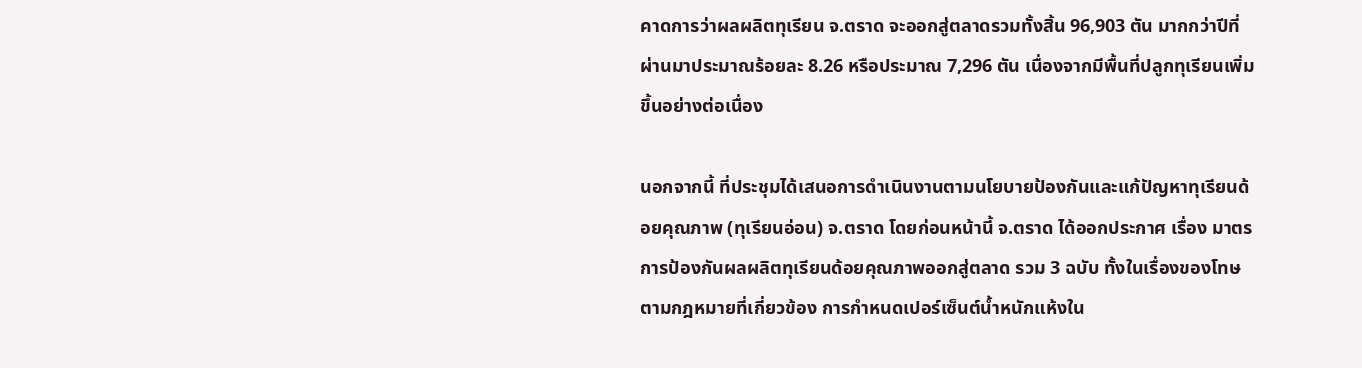คาดการว่าผลผลิตทุเรียน จ.ตราด จะออกสู่ตลาดรวมทั้งสิ้น 96,903 ตัน มากกว่าปีที่ผ่านมาประมาณร้อยละ 8.26 หรือประมาณ 7,296 ตัน เนื่องจากมีพื้นที่ปลูกทุเรียนเพิ่มขึ้นอย่างต่อเนื่อง

นอกจากนี้ ที่ประชุมได้เสนอการดำเนินงานตามนโยบายป้องกันและแก้ปัญหาทุเรียนด้อยคุณภาพ (ทุเรียนอ่อน) จ.ตราด โดยก่อนหน้านี้ จ.ตราด ได้ออกประกาศ เรื่อง มาตรการป้องกันผลผลิตทุเรียนด้อยคุณภาพออกสู่ตลาด รวม 3 ฉบับ ทั้งในเรื่องของโทษตามกฎหมายที่เกี่ยวข้อง การกำหนดเปอร์เซ็นต์น้ำหนักแห้งใน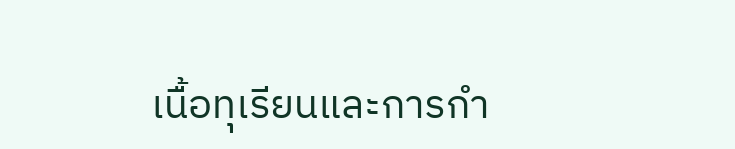เนื้อทุเรียนและการกำ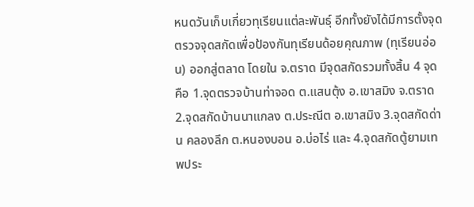หนดวันเก็บเกี่ยวทุเรียนแต่ละพันธุ์ อีกทั้งยังได้มีการตั้งจุดตรวจจุดสกัดเพื่อป้องกันทุเรียนด้อยคุณภาพ (ทุเรียนอ่อน) ออกสู่ตลาด โดยใน จ.ตราด มีจุดสกัดรวมทั้งสิ้น 4 จุด คือ 1.จุดตรวจบ้านท่าจอด ต.แสนตุ้ง อ.เขาสมิง จ.ตราด 2.จุดสกัดบ้านนาแกลง ต.ประณีต อ.เขาสมิง 3.จุดสกัดด่าน คลองลึก ต.หนองบอน อ.บ่อไร่ และ 4.จุดสกัดตู้ยามเทพประ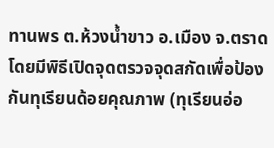ทานพร ต.ห้วงน้ำขาว อ.เมือง จ.ตราด โดยมีพิธีเปิดจุดตรวจจุดสกัดเพื่อป้องกันทุเรียนด้อยคุณภาพ (ทุเรียนอ่อ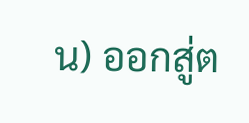น) ออกสู่ต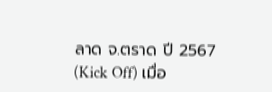ลาด จ.ตราด ปี 2567 (Kick Off) เมื่อ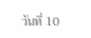วันที่ 10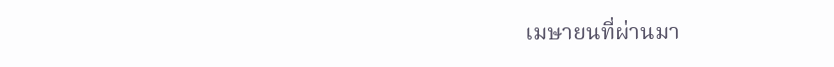เมษายนที่ผ่านมา